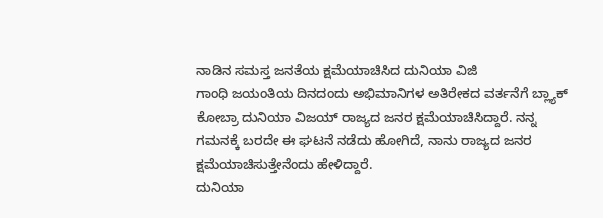ನಾಡಿನ ಸಮಸ್ತ ಜನತೆಯ ಕ್ಷಮೆಯಾಚಿಸಿದ ದುನಿಯಾ ವಿಜಿ
ಗಾಂಧಿ ಜಯಂತಿಯ ದಿನದಂದು ಅಭಿಮಾನಿಗಳ ಅತಿರೇಕದ ವರ್ತನೆಗೆ ಬ್ಲ್ಯಾಕ್ ಕೋಬ್ರಾ ದುನಿಯಾ ವಿಜಯ್ ರಾಜ್ಯದ ಜನರ ಕ್ಷಮೆಯಾಚಿಸಿದ್ದಾರೆ. ನನ್ನ ಗಮನಕ್ಕೆ ಬರದೇ ಈ ಘಟನೆ ನಡೆದು ಹೋಗಿದೆ, ನಾನು ರಾಜ್ಯದ ಜನರ ಕ್ಷಮೆಯಾಚಿಸುತ್ತೇನೆಂದು ಹೇಳಿದ್ದಾರೆ.
ದುನಿಯಾ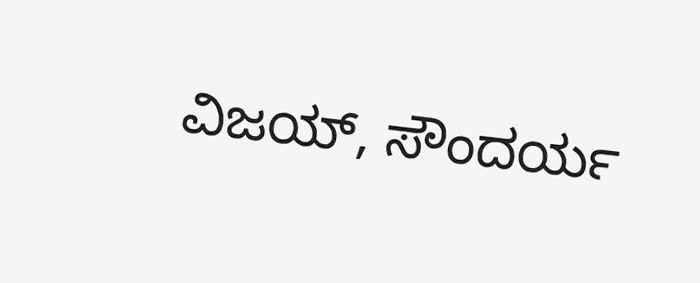ವಿಜಯ್, ಸೌಂದರ್ಯ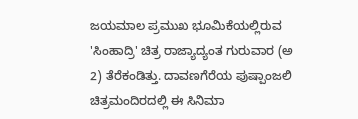ಜಯಮಾಲ ಪ್ರಮುಖ ಭೂಮಿಕೆಯಲ್ಲಿರುವ 'ಸಿಂಹಾದ್ರಿ' ಚಿತ್ರ ರಾಜ್ಯಾದ್ಯಂತ ಗುರುವಾರ (ಅ 2) ತೆರೆಕಂಡಿತ್ತು. ದಾವಣಗೆರೆಯ ಪುಷ್ಪಾಂಜಲಿ ಚಿತ್ರಮಂದಿರದಲ್ಲಿ ಈ ಸಿನಿಮಾ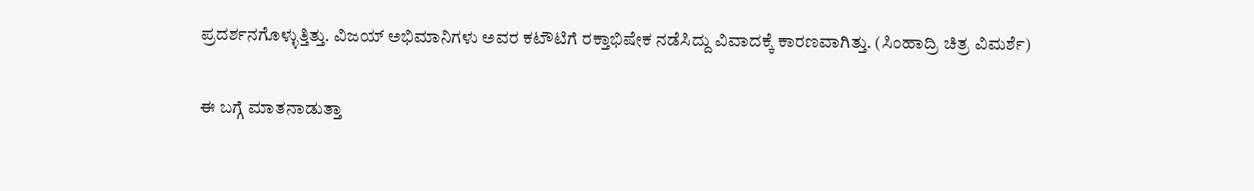ಪ್ರದರ್ಶನಗೊಳ್ಳುತ್ತಿತ್ತು. ವಿಜಯ್ ಅಭಿಮಾನಿಗಳು ಅವರ ಕಟೌಟಿಗೆ ರಕ್ತಾಭಿಷೇಕ ನಡೆಸಿದ್ದು ವಿವಾದಕ್ಕೆ ಕಾರಣವಾಗಿತ್ತು. (ಸಿಂಹಾದ್ರಿ ಚಿತ್ರ ವಿಮರ್ಶೆ)

ಈ ಬಗ್ಗೆ ಮಾತನಾಡುತ್ತಾ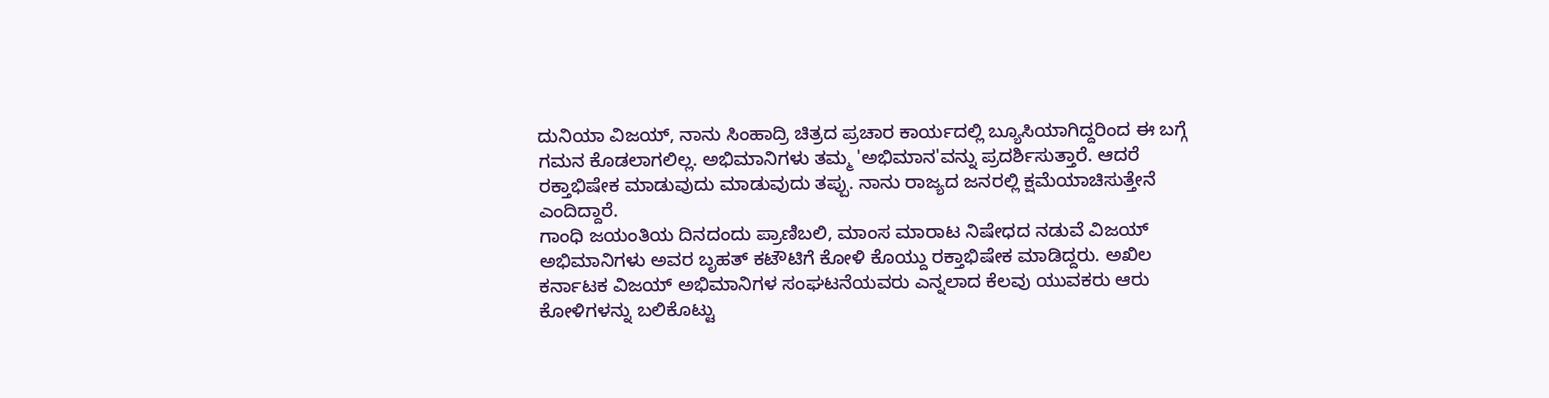ದುನಿಯಾ ವಿಜಯ್, ನಾನು ಸಿಂಹಾದ್ರಿ ಚಿತ್ರದ ಪ್ರಚಾರ ಕಾರ್ಯದಲ್ಲಿ ಬ್ಯೂಸಿಯಾಗಿದ್ದರಿಂದ ಈ ಬಗ್ಗೆ ಗಮನ ಕೊಡಲಾಗಲಿಲ್ಲ. ಅಭಿಮಾನಿಗಳು ತಮ್ಮ 'ಅಭಿಮಾನ'ವನ್ನು ಪ್ರದರ್ಶಿಸುತ್ತಾರೆ. ಆದರೆ ರಕ್ತಾಭಿಷೇಕ ಮಾಡುವುದು ಮಾಡುವುದು ತಪ್ಪು. ನಾನು ರಾಜ್ಯದ ಜನರಲ್ಲಿ ಕ್ಷಮೆಯಾಚಿಸುತ್ತೇನೆ ಎಂದಿದ್ದಾರೆ.
ಗಾಂಧಿ ಜಯಂತಿಯ ದಿನದಂದು ಪ್ರಾಣಿಬಲಿ, ಮಾಂಸ ಮಾರಾಟ ನಿಷೇಧದ ನಡುವೆ ವಿಜಯ್ ಅಭಿಮಾನಿಗಳು ಅವರ ಬೃಹತ್ ಕಟೌಟಿಗೆ ಕೋಳಿ ಕೊಯ್ದು ರಕ್ತಾಭಿಷೇಕ ಮಾಡಿದ್ದರು. ಅಖಿಲ ಕರ್ನಾಟಕ ವಿಜಯ್ ಅಭಿಮಾನಿಗಳ ಸಂಘಟನೆಯವರು ಎನ್ನಲಾದ ಕೆಲವು ಯುವಕರು ಆರು ಕೋಳಿಗಳನ್ನು ಬಲಿಕೊಟ್ಟು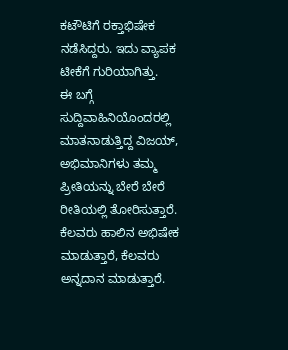ಕಟೌಟಿಗೆ ರಕ್ತಾಭಿಷೇಕ ನಡೆಸಿದ್ದರು. ಇದು ವ್ಯಾಪಕ ಟೀಕೆಗೆ ಗುರಿಯಾಗಿತ್ತು.
ಈ ಬಗ್ಗೆ ಸುದ್ದಿವಾಹಿನಿಯೊಂದರಲ್ಲಿ ಮಾತನಾಡುತ್ತಿದ್ದ ವಿಜಯ್, ಅಭಿಮಾನಿಗಳು ತಮ್ಮ ಪ್ರೀತಿಯನ್ನು ಬೇರೆ ಬೇರೆ ರೀತಿಯಲ್ಲಿ ತೋರಿಸುತ್ತಾರೆ. ಕೆಲವರು ಹಾಲಿನ ಅಭಿಷೇಕ ಮಾಡುತ್ತಾರೆ, ಕೆಲವರು ಅನ್ನದಾನ ಮಾಡುತ್ತಾರೆ.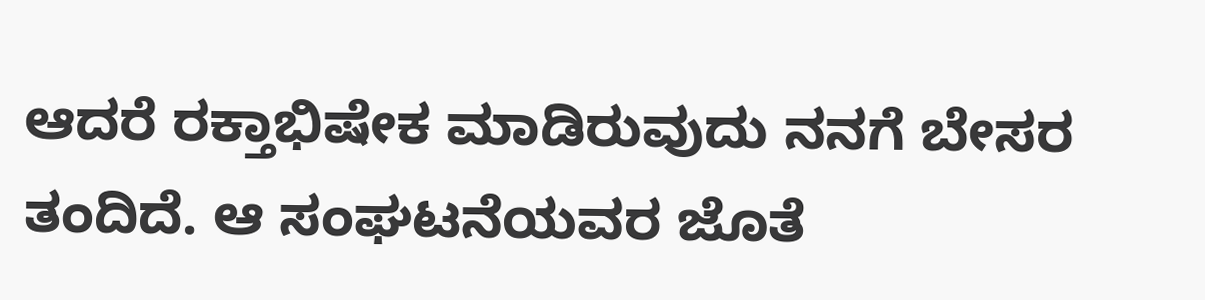ಆದರೆ ರಕ್ತಾಭಿಷೇಕ ಮಾಡಿರುವುದು ನನಗೆ ಬೇಸರ ತಂದಿದೆ. ಆ ಸಂಘಟನೆಯವರ ಜೊತೆ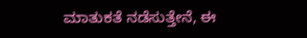ಮಾತುಕತೆ ನಡೆಸುತ್ತೇನೆ, ಈ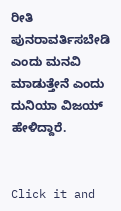ರೀತಿ ಪುನರಾವರ್ತಿಸಬೇಡಿ ಎಂದು ಮನವಿ ಮಾಡುತ್ತೇನೆ ಎಂದು ದುನಿಯಾ ವಿಜಯ್ ಹೇಳಿದ್ದಾರೆ.


Click it and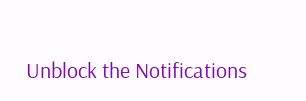Unblock the Notifications